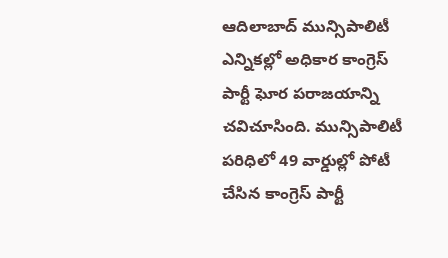ఆదిలాబాద్ మున్సిపాలిటీ ఎన్నికల్లో అధికార కాంగ్రెస్ పార్టీ ఘోర పరాజయాన్ని చవిచూసింది. మున్సిపాలిటీ పరిధిలో 49 వార్డుల్లో పోటీ చేసిన కాంగ్రెస్ పార్టీ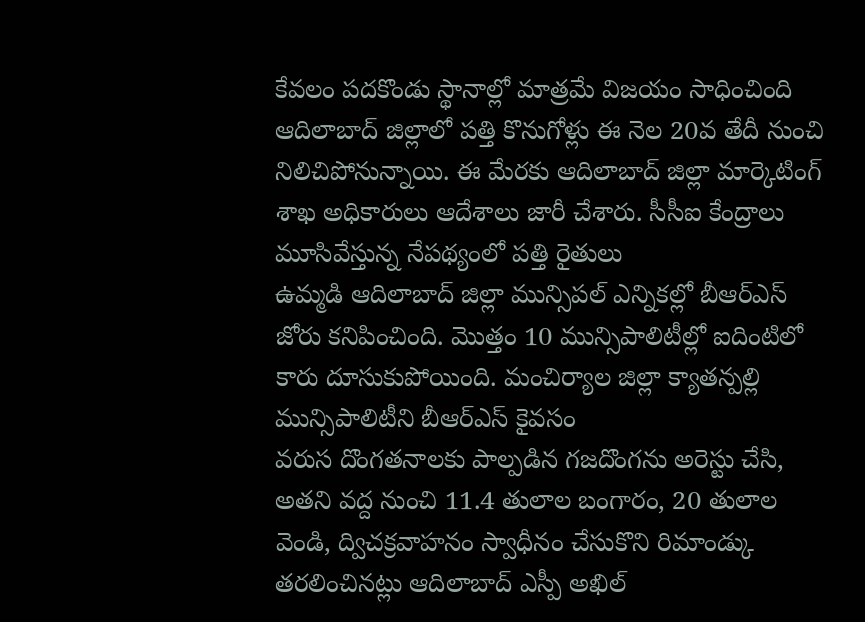కేవలం పదకొండు స్థానాల్లో మాత్రమే విజయం సాధించింది
ఆదిలాబాద్ జిల్లాలో పత్తి కొనుగోళ్లు ఈ నెల 20వ తేదీ నుంచి నిలిచిపోనున్నాయి. ఈ మేరకు ఆదిలాబాద్ జిల్లా మార్కెటింగ్ శాఖ అధికారులు ఆదేశాలు జారీ చేశారు. సీసీఐ కేంద్రాలు మూసివేస్తున్న నేపథ్యంలో పత్తి రైతులు
ఉమ్మడి ఆదిలాబాద్ జిల్లా మున్సిపల్ ఎన్నికల్లో బీఆర్ఎస్ జోరు కనిపించింది. మొత్తం 10 మున్సిపాలిటీల్లో ఐదింటిలో కారు దూసుకుపోయింది. మంచిర్యాల జిల్లా క్యాతన్పల్లి మున్సిపాలిటీని బీఆర్ఎస్ కైవసం
వరుస దొంగతనాలకు పాల్పడిన గజదొంగను అరెస్టు చేసి, అతని వద్ద నుంచి 11.4 తులాల బంగారం, 20 తులాల వెండి, ద్విచక్రవాహనం స్వాధీనం చేసుకొని రిమాండ్కు తరలించినట్లు ఆదిలాబాద్ ఎస్పీ అఖిల్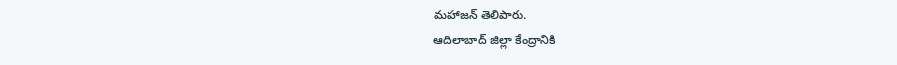మహాజన్ తెలిపారు.
ఆదిలాబాద్ జిల్లా కేంద్రానికి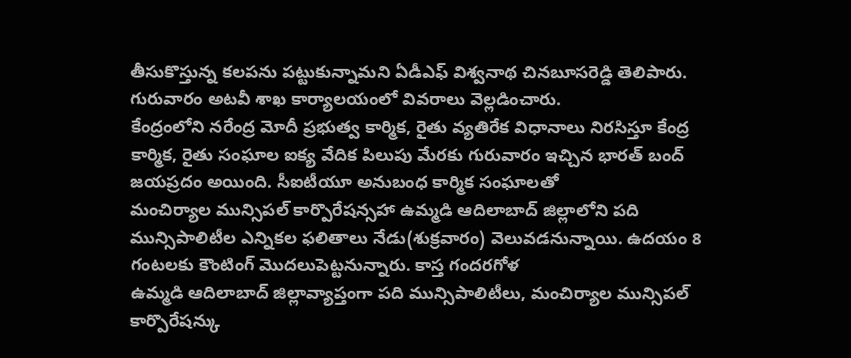తీసుకొస్తున్న కలపను పట్టుకున్నామని ఏడీఎఫ్ విశ్వనాథ చినబూసరెడ్డి తెలిపారు. గురువారం అటవీ శాఖ కార్యాలయంలో వివరాలు వెల్లడించారు.
కేంద్రంలోని నరేంద్ర మోదీ ప్రభుత్వ కార్మిక, రైతు వ్యతిరేక విధానాలు నిరసిస్తూ కేంద్ర కార్మిక, రైతు సంఘాల ఐక్య వేదిక పిలుపు మేరకు గురువారం ఇచ్చిన భారత్ బంద్ జయప్రదం అయింది. సీఐటీయూ అనుబంధ కార్మిక సంఘాలతో
మంచిర్యాల మున్సిపల్ కార్పొరేషన్సహా ఉమ్మడి ఆదిలాబాద్ జిల్లాలోని పది మున్సిపాలిటీల ఎన్నికల ఫలితాలు నేడు(శుక్రవారం) వెలువడనున్నాయి. ఉదయం 8 గంటలకు కౌంటింగ్ మొదలుపెట్టనున్నారు. కాస్త గందరగోళ
ఉమ్మడి ఆదిలాబాద్ జిల్లావ్యాప్తంగా పది మున్సిపాలిటీలు, మంచిర్యాల మున్సిపల్ కార్పొరేషన్కు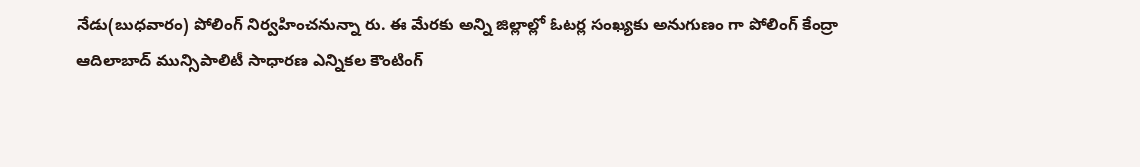నేడు(బుధవారం) పోలింగ్ నిర్వహించనున్నా రు. ఈ మేరకు అన్ని జిల్లాల్లో ఓటర్ల సంఖ్యకు అనుగుణం గా పోలింగ్ కేంద్రా
ఆదిలాబాద్ మున్సిపాలిటీ సాధారణ ఎన్నికల కౌంటింగ్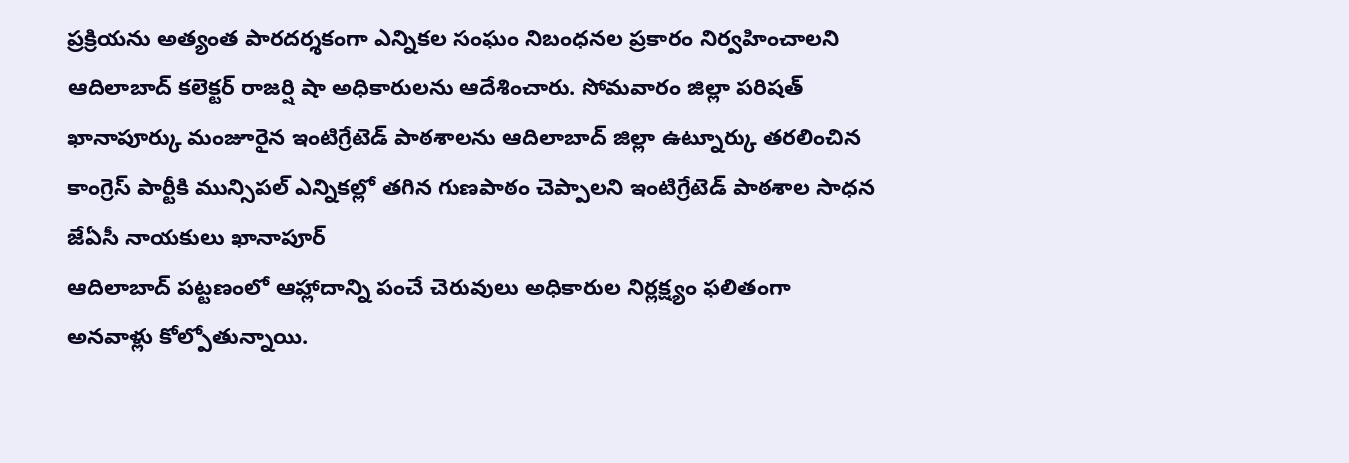ప్రక్రియను అత్యంత పారదర్శకంగా ఎన్నికల సంఘం నిబంధనల ప్రకారం నిర్వహించాలని ఆదిలాబాద్ కలెక్టర్ రాజర్షి షా అధికారులను ఆదేశించారు. సోమవారం జిల్లా పరిషత్
ఖానాపూర్కు మంజూరైన ఇంటిగ్రేటెడ్ పాఠశాలను ఆదిలాబాద్ జిల్లా ఉట్నూర్కు తరలించిన కాంగ్రెస్ పార్టీకి మున్సిపల్ ఎన్నికల్లో తగిన గుణపాఠం చెప్పాలని ఇంటిగ్రేటెడ్ పాఠశాల సాధన జేఏసీ నాయకులు ఖానాపూర్
ఆదిలాబాద్ పట్టణంలో ఆహ్లాదాన్ని పంచే చెరువులు అధికారుల నిర్లక్ష్యం ఫలితంగా అనవాళ్లు కోల్పోతున్నాయి.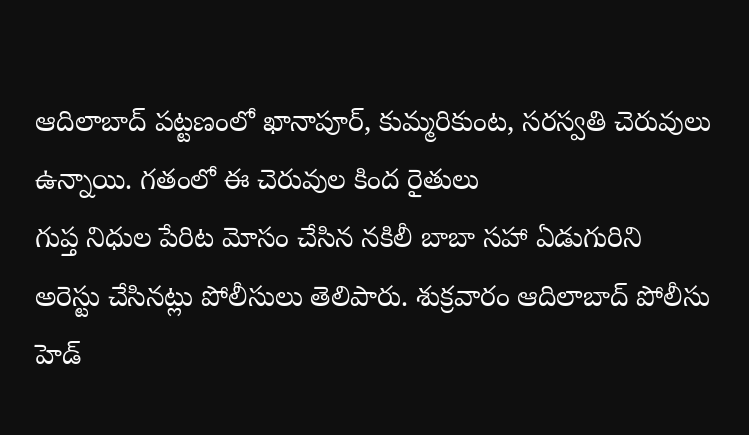ఆదిలాబాద్ పట్టణంలో ఖానాపూర్, కుమ్మరికుంట, సరస్వతి చెరువులు ఉన్నాయి. గతంలో ఈ చెరువుల కింద రైతులు
గుప్త నిధుల పేరిట మోసం చేసిన నకిలీ బాబా సహా ఏడుగురిని అరెస్టు చేసినట్లు పోలీసులు తెలిపారు. శుక్రవారం ఆదిలాబాద్ పోలీసు హెడ్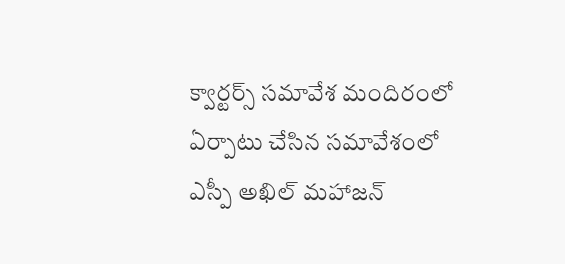క్వార్టర్స్ సమావేశ మందిరంలో ఏర్పాటు చేసిన సమావేశంలో ఎస్పీ అఖిల్ మహాజన్